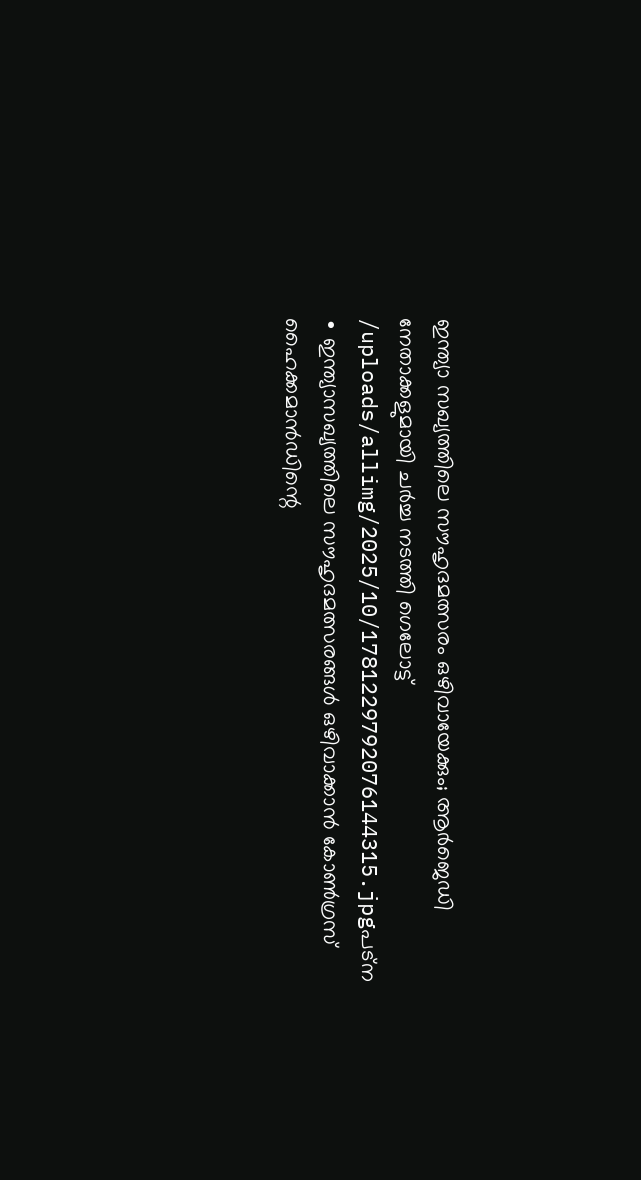ഇന്ത്യാ സഖ്യത്തിലെ സൗഹൃദമത്സരം ഒഴിവായേക്കും; ആർജെഡി നേതാക്കളുമായി ചർച്ച നടത്തി ഗെലോട്ട്
/uploads/allimg/2025/10/1781229792076144315.jpgപട്ന ∙ ഇന്ത്യാസഖ്യത്തിലെ സൗഹൃദമത്സരങ്ങൾ ഒഴിവാക്കാൻ കോൺഗ്രസ് ഹൈക്കമാൻഡിന്റെ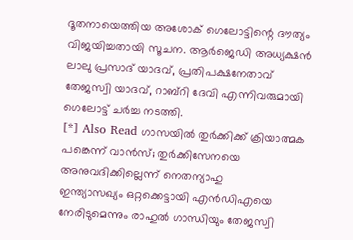ദൂതനായെത്തിയ അശോക് ഗെലോട്ടിന്റെ ദൗത്യം വിജയിച്ചതായി സൂചന. ആർജെഡി അധ്യക്ഷൻ ലാലു പ്രസാദ് യാദവ്, പ്രതിപക്ഷനേതാവ് തേജസ്വി യാദവ്, റാബ്റി ദേവി എന്നിവരുമായി ഗെലോട്ട് ചർച്ച നടത്തി.
[*] Also Read ഗാസയിൽ തുർക്കിക്ക് ക്രിയാത്മക പങ്കെന്ന് വാൻസ്; തുർക്കിസേനയെ അനുവദിക്കില്ലെന്ന് നെതന്യാഹു
ഇന്ത്യാസഖ്യം ഒറ്റക്കെട്ടായി എൻഡിഎയെ നേരിടുമെന്നും രാഹുൽ ഗാന്ധിയും തേജസ്വി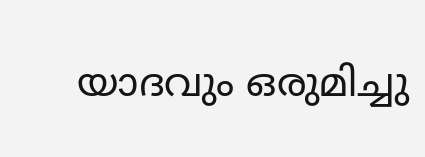യാദവും ഒരുമിച്ചു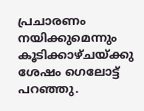പ്രചാരണം നയിക്കുമെന്നും കൂടിക്കാഴ്ചയ്ക്കു ശേഷം ഗെലോട്ട് പറഞ്ഞു.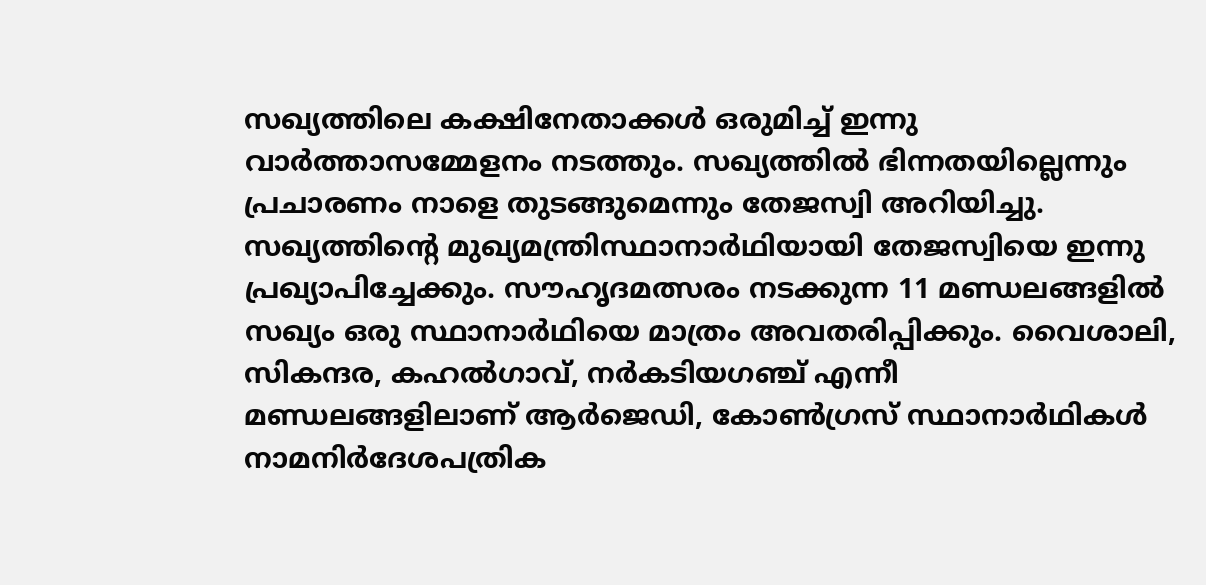സഖ്യത്തിലെ കക്ഷിനേതാക്കൾ ഒരുമിച്ച് ഇന്നു വാർത്താസമ്മേളനം നടത്തും. സഖ്യത്തിൽ ഭിന്നതയില്ലെന്നും പ്രചാരണം നാളെ തുടങ്ങുമെന്നും തേജസ്വി അറിയിച്ചു.
സഖ്യത്തിന്റെ മുഖ്യമന്ത്രിസ്ഥാനാർഥിയായി തേജസ്വിയെ ഇന്നു പ്രഖ്യാപിച്ചേക്കും. സൗഹൃദമത്സരം നടക്കുന്ന 11 മണ്ഡലങ്ങളിൽ സഖ്യം ഒരു സ്ഥാനാർഥിയെ മാത്രം അവതരിപ്പിക്കും. വൈശാലി, സികന്ദര, കഹൽഗാവ്, നർകടിയഗഞ്ച് എന്നീ മണ്ഡലങ്ങളിലാണ് ആർജെഡി, കോൺഗ്രസ് സ്ഥാനാർഥികൾ നാമനിർദേശപത്രിക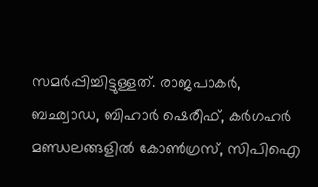സമർപ്പിച്ചിട്ടുള്ളത്. രാജപാകർ, ബഛ്വാഡ, ബിഹാർ ഷെരീഫ്, കർഗഹർ മണ്ഡലങ്ങളിൽ കോൺഗ്രസ്, സിപിഐ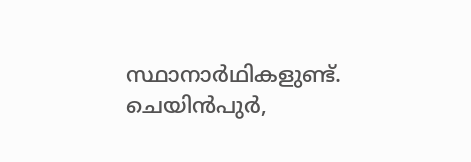സ്ഥാനാർഥികളുണ്ട്. ചെയിൻപുർ,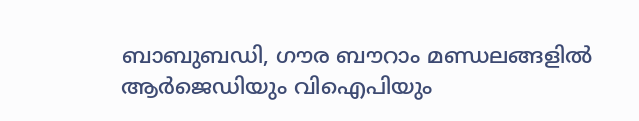ബാബുബഡി, ഗൗര ബൗറാം മണ്ഡലങ്ങളിൽ ആർജെഡിയും വിഐപിയും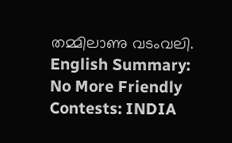തമ്മിലാണു വടംവലി. English Summary:
No More Friendly Contests: INDIA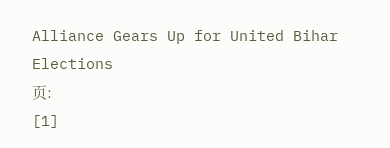Alliance Gears Up for United Bihar Elections
页:
[1]